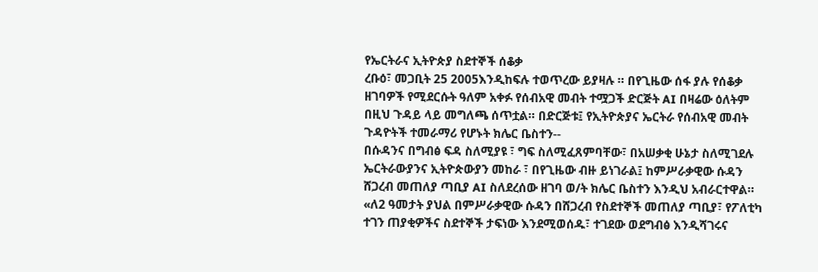የኤርትራና ኢትዮጵያ ስደተኞች ሰቆቃ
ረቡዕ፣ መጋቢት 25 2005እንዲከፍሉ ተወጥረው ይያዛሉ ። በየጊዜው ሰፋ ያሉ የሰቆቃ ዘገባዎች የሚደርሱት ዓለም አቀፉ የሰብአዊ መብት ተሟጋች ድርጅት AI በዛሬው ዕለትም በዚህ ጉዳይ ላይ መግለጫ ሰጥቷል። በድርጅቱ፤ የኢትዮጵያና ኤርትራ የሰብአዊ መብት ጉዳዮትች ተመራማሪ የሆኑት ክሌር ቤስተን--
በሱዳንና በግብፅ ፍዳ ስለሚያዩ ፣ ግፍ ስለሚፈጸምባቸው፣ በአሠቃቂ ሁኔታ ስለሚገደሉ ኤርትራውያንና ኢትዮጵውያን መከራ ፣ በየጊዜው ብዙ ይነገራል፤ ከምሥራቃዊው ሱዳን ሸጋረብ መጠለያ ጣቢያ AI ስለደረሰው ዘገባ ወ/ት ክሌር ቤስተን እንዲህ አብራርተዋል።
«ለ2 ዓመታት ያህል በምሥራቃዊው ሱዳን በሸጋረብ የስደተኞች መጠለያ ጣቢያ፣ የፖለቲካ ተገን ጠያቂዎችና ስደተኞች ታፍነው እንደሚወሰዱ፣ ተገደው ወደግብፅ እንዲሻገሩና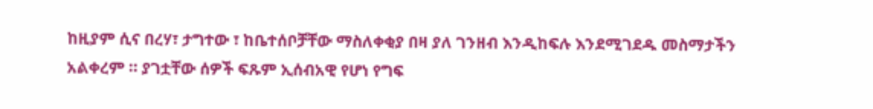ከዚያም ሲና በረሃ፣ ታግተው ፣ ከቤተሰቦቻቸው ማስለቀቂያ በዛ ያለ ገንዘብ እንዲከፍሉ እንደሚገደዱ መስማታችን አልቀረም ። ያገቷቸው ሰዎች ፍጹም ኢሰብአዊ የሆነ የግፍ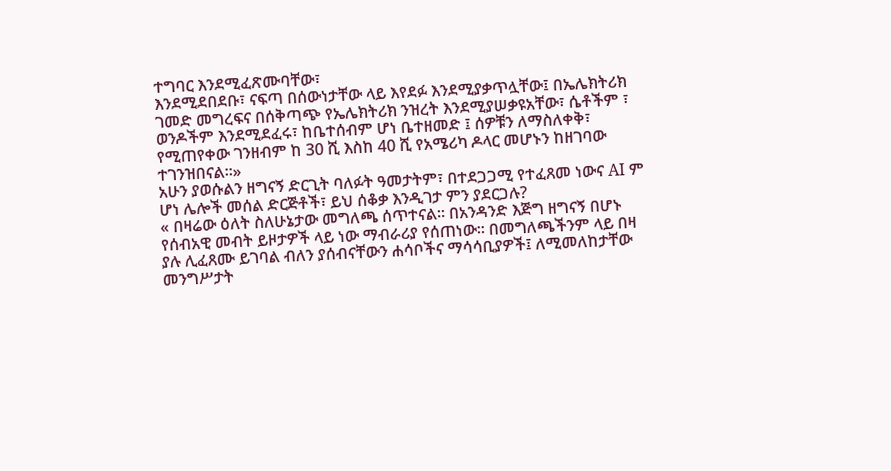ተግባር እንደሚፈጽሙባቸው፣
እንደሚደበደቡ፣ ናፍጣ በሰውነታቸው ላይ እየደፉ እንደሚያቃጥሏቸው፤ በኤሌክትሪክ ገመድ መግረፍና በሰቅጣጭ የኤሌክትሪክ ንዝረት እንደሚያሠቃዩአቸው፣ ሴቶችም ፣ ወንዶችም እንደሚደፈሩ፣ ከቤተሰብም ሆነ ቤተዘመድ ፤ ሰዎቹን ለማስለቀቅ፣ የሚጠየቀው ገንዘብም ከ 30 ሺ እስከ 40 ሺ የአሜሪካ ዶላር መሆኑን ከዘገባው ተገንዝበናል።»
አሁን ያወሱልን ዘግናኝ ድርጊት ባለፉት ዓመታትም፣ በተደጋጋሚ የተፈጸመ ነውና AI ም ሆነ ሌሎች መሰል ድርጅቶች፣ ይህ ሰቆቃ እንዲገታ ምን ያደርጋሉ?
« በዛሬው ዕለት ስለሁኔታው መግለጫ ሰጥተናል። በአንዳንድ እጅግ ዘግናኝ በሆኑ የሰብአዊ መብት ይዞታዎች ላይ ነው ማብራሪያ የሰጠነው። በመግለጫችንም ላይ በዛ ያሉ ሊፈጸሙ ይገባል ብለን ያሰብናቸውን ሐሳቦችና ማሳሳቢያዎች፤ ለሚመለከታቸው መንግሥታት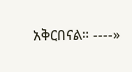አቅርበናል። ----»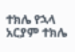ተክሌ የኋላ
አርያም ተክሌ